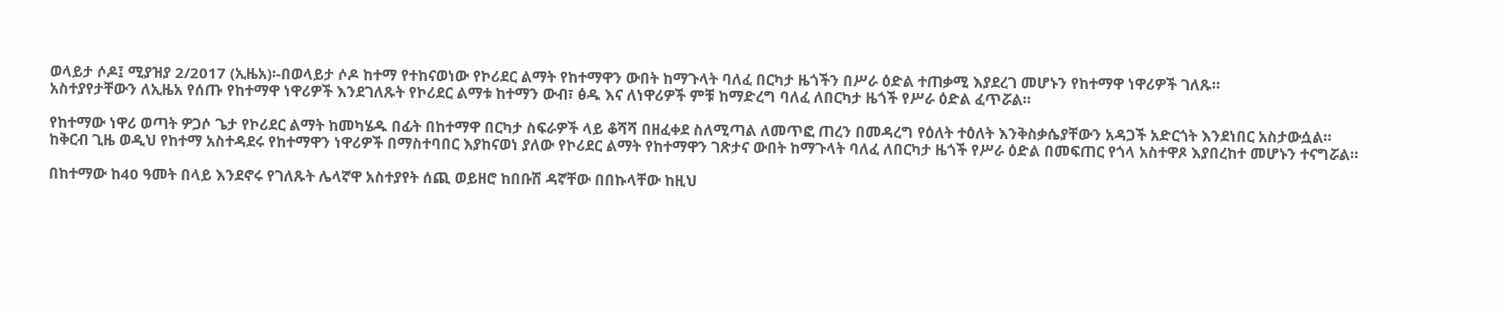ወላይታ ሶዶ፤ ሚያዝያ 2/2017 (ኢዜአ)፡-በወላይታ ሶዶ ከተማ የተከናወነው የኮሪደር ልማት የከተማዋን ውበት ከማጉላት ባለፈ በርካታ ዜጎችን በሥራ ዕድል ተጠቃሚ እያደረገ መሆኑን የከተማዋ ነዋሪዎች ገለጹ።
አስተያየታቸውን ለኢዜአ የሰጡ የከተማዋ ነዋሪዎች እንደገለጹት የኮሪደር ልማቱ ከተማን ውብ፣ ፅዱ እና ለነዋሪዎች ምቹ ከማድረግ ባለፈ ለበርካታ ዜጎች የሥራ ዕድል ፈጥሯል።

የከተማው ነዋሪ ወጣት ዎጋሶ ጌታ የኮሪደር ልማት ከመካሄዱ በፊት በከተማዋ በርካታ ስፍራዎች ላይ ቆሻሻ በዘፈቀደ ስለሚጣል ለመጥፎ ጠረን በመዳረግ የዕለት ተዕለት እንቅስቃሴያቸውን አዳጋች አድርጎት እንደነበር አስታውሷል።
ከቅርብ ጊዜ ወዲህ የከተማ አስተዳደሩ የከተማዋን ነዋሪዎች በማስተባበር እያከናወነ ያለው የኮሪደር ልማት የከተማዋን ገጽታና ውበት ከማጉላት ባለፈ ለበርካታ ዜጎች የሥራ ዕድል በመፍጠር የጎላ አስተዋጾ እያበረከተ መሆኑን ተናግሯል።

በከተማው ከ40 ዓመት በላይ እንደኖሩ የገለጹት ሌላኛዋ አስተያየት ሰጪ ወይዘሮ ከበቡሽ ዳኛቸው በበኩላቸው ከዚህ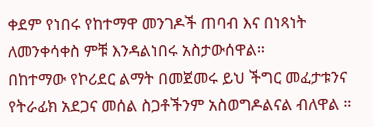ቀደም የነበሩ የከተማዋ መንገዶች ጠባብ እና በነጻነት ለመንቀሳቀስ ምቹ እንዳልነበሩ አስታውሰዋል።
በከተማው የኮሪደር ልማት በመጀመሩ ይህ ችግር መፈታቱንና የትራፊክ አደጋና መሰል ስጋቶችንም አስወግዶልናል ብለዋል ።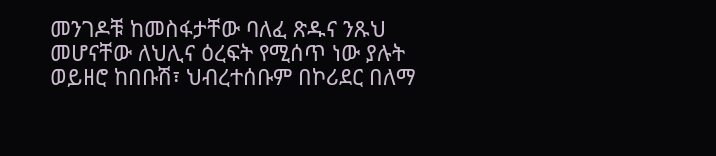መንገዶቹ ከመስፋታቸው ባለፈ ጽዱና ንጹህ መሆናቸው ለህሊና ዕረፍት የሚሰጥ ነው ያሉት ወይዘሮ ከበቡሽ፣ ህብረተሰቡም በኮሪደር በለማ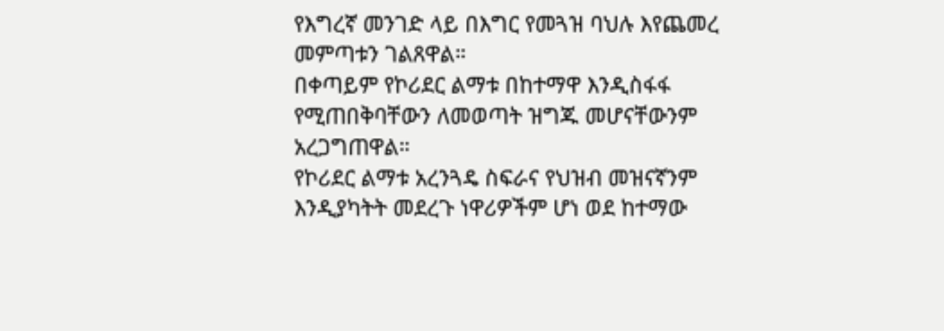የእግረኛ መንገድ ላይ በእግር የመጓዝ ባህሉ እየጨመረ መምጣቱን ገልጸዋል።
በቀጣይም የኮሪደር ልማቱ በከተማዋ እንዲስፋፋ የሚጠበቅባቸውን ለመወጣት ዝግጁ መሆናቸውንም አረጋግጠዋል።
የኮሪደር ልማቱ አረንጓዴ ስፍራና የህዝብ መዝናኛንም እንዲያካትት መደረጉ ነዋሪዎችም ሆነ ወደ ከተማው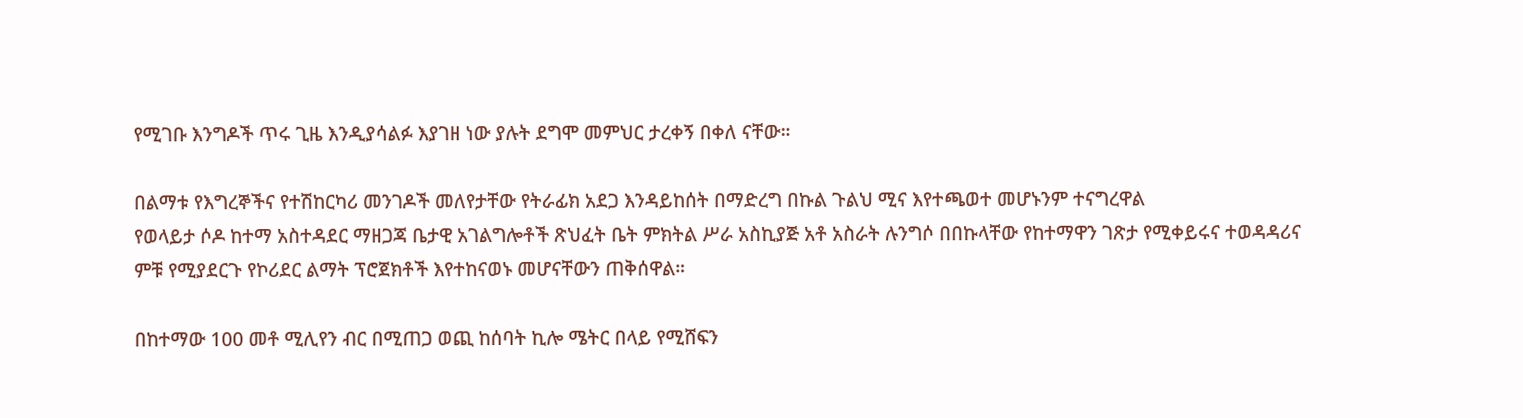የሚገቡ እንግዶች ጥሩ ጊዜ እንዲያሳልፉ እያገዘ ነው ያሉት ደግሞ መምህር ታረቀኝ በቀለ ናቸው።

በልማቱ የእግረኞችና የተሽከርካሪ መንገዶች መለየታቸው የትራፊክ አደጋ እንዳይከሰት በማድረግ በኩል ጉልህ ሚና እየተጫወተ መሆኑንም ተናግረዋል
የወላይታ ሶዶ ከተማ አስተዳደር ማዘጋጃ ቤታዊ አገልግሎቶች ጽህፈት ቤት ምክትል ሥራ አስኪያጅ አቶ አስራት ሉንግሶ በበኩላቸው የከተማዋን ገጽታ የሚቀይሩና ተወዳዳሪና ምቹ የሚያደርጉ የኮሪደር ልማት ፕሮጀክቶች እየተከናወኑ መሆናቸውን ጠቅሰዋል።

በከተማው 100 መቶ ሚሊየን ብር በሚጠጋ ወጪ ከሰባት ኪሎ ሜትር በላይ የሚሸፍን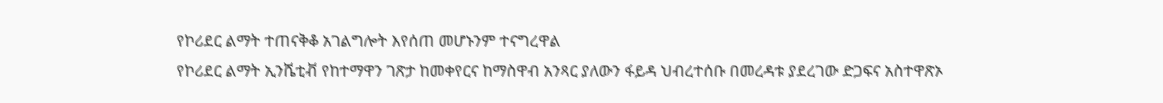የኮሪደር ልማት ተጠናቅቆ አገልግሎት እየሰጠ መሆኑንም ተናግረዋል
የኮሪደር ልማት ኢንሼቲቭ የከተማዋን ገጽታ ከመቀየርና ከማስዋብ አንጻር ያለውን ፋይዳ ህብረተሰቡ በመረዳቱ ያደረገው ድጋፍና አስተዋጽኦ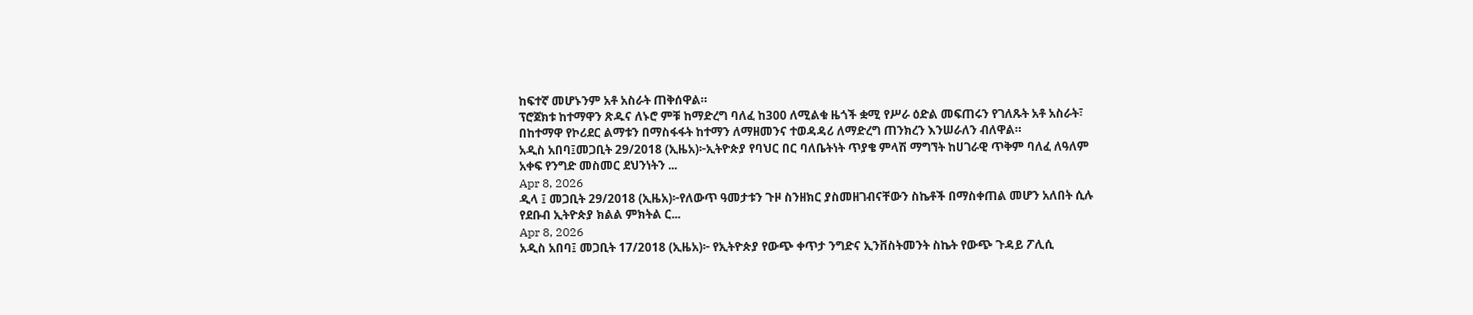ከፍተኛ መሆኑንም አቶ አስራት ጠቅሰዋል።
ፕሮጀክቱ ከተማዋን ጽዱና ለኑሮ ምቹ ከማድረግ ባለፈ ከ300 ለሚልቁ ዜጎች ቋሚ የሥራ ዕድል መፍጠሩን የገለጹት አቶ አስራት፣ በከተማዋ የኮሪደር ልማቱን በማስፋፋት ከተማን ለማዘመንና ተወዳዳሪ ለማድረግ ጠንክረን እንሠራለን ብለዋል።
አዲስ አበባ፤መጋቢት 29/2018 (ኢዜአ)፦ኢትዮጵያ የባህር በር ባለቤትነት ጥያቄ ምላሽ ማግኘት ከሀገራዊ ጥቅም ባለፈ ለዓለም አቀፍ የንግድ መስመር ደህንነትን ...
Apr 8, 2026
ዲላ ፤ መጋቢት 29/2018 (ኢዜአ)፦የለውጥ ዓመታቱን ጉዞ ስንዘክር ያስመዘገብናቸውን ስኬቶች በማስቀጠል መሆን አለበት ሲሉ የደቡብ ኢትዮጵያ ክልል ምክትል ር...
Apr 8, 2026
አዲስ አበባ፤ መጋቢት 17/2018 (ኢዜአ)፦ የኢትዮጵያ የውጭ ቀጥታ ንግድና ኢንቨስትመንት ስኬት የውጭ ጉዳይ ፖሊሲ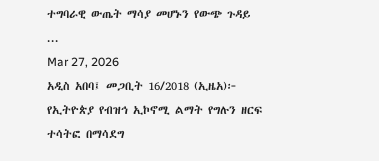ተግባራዊ ውጤት ማሳያ መሆኑን የውጭ ጉዳይ ...
Mar 27, 2026
አዲስ አበባ፤ መጋቢት 16/2018 (ኢዜአ)፦ የኢትዮጵያ የብዝኅ ኢኮኖሚ ልማት የግሉን ዘርፍ ተሳትፎ በማሳደግ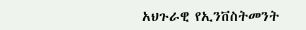አህጉራዊ የኢንቨስትመንት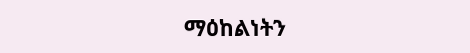ማዕከልነትን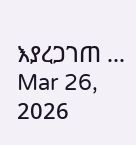እያረጋገጠ ...
Mar 26, 2026